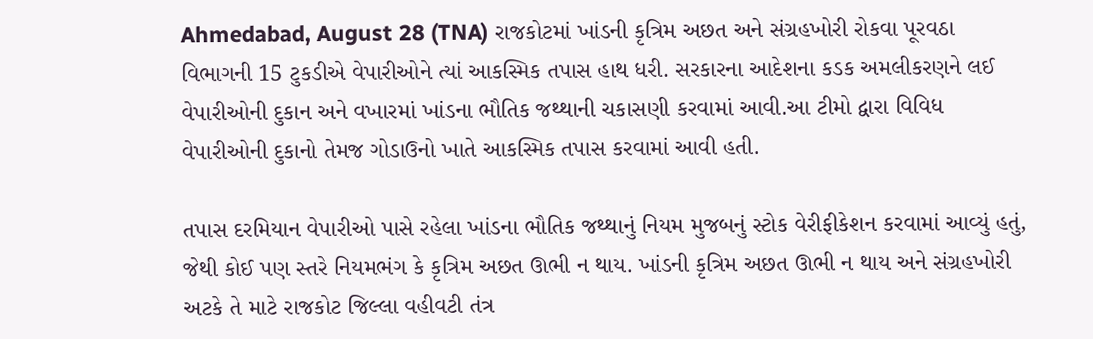Ahmedabad, August 28 (TNA) રાજકોટમાં ખાંડની કૃત્રિમ અછત અને સંગ્રહખોરી રોકવા પૂરવઠા વિભાગની 15 ટુકડીએ વેપારીઓને ત્યાં આકસ્મિક તપાસ હાથ ધરી. સરકારના આદેશના કડક અમલીકરણને લઈ વેપારીઓની દુકાન અને વખારમાં ખાંડના ભૌતિક જથ્થાની ચકાસણી કરવામાં આવી.આ ટીમો દ્વારા વિવિધ વેપારીઓની દુકાનો તેમજ ગોડાઉનો ખાતે આકસ્મિક તપાસ કરવામાં આવી હતી.

તપાસ દરમિયાન વેપારીઓ પાસે રહેલા ખાંડના ભૌતિક જથ્થાનું નિયમ મુજબનું સ્ટોક વેરીફીકેશન કરવામાં આવ્યું હતું, જેથી કોઈ પણ સ્તરે નિયમભંગ કે કૃત્રિમ અછત ઊભી ન થાય. ખાંડની કૃત્રિમ અછત ઊભી ન થાય અને સંગ્રહખોરી અટકે તે માટે રાજકોટ જિલ્લા વહીવટી તંત્ર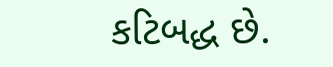કટિબદ્ધ છે.